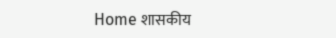Home शासकीय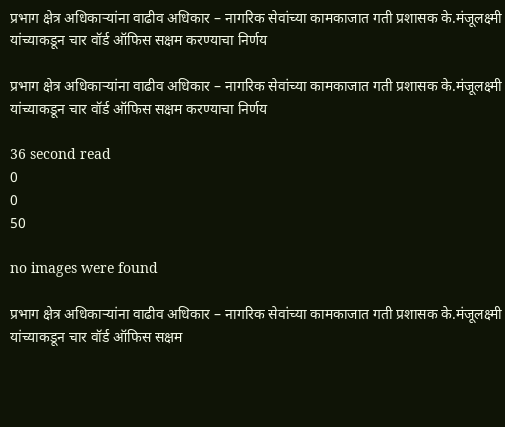प्रभाग क्षेत्र अधिकाऱ्यांना वाढीव अधिकार – नागरिक सेवांच्या कामकाजात गती प्रशासक के.मंजूलक्ष्मी यांच्याकडून चार वॉर्ड ऑफिस सक्षम करण्याचा निर्णय

प्रभाग क्षेत्र अधिकाऱ्यांना वाढीव अधिकार – नागरिक सेवांच्या कामकाजात गती प्रशासक के.मंजूलक्ष्मी यांच्याकडून चार वॉर्ड ऑफिस सक्षम करण्याचा निर्णय

36 second read
0
0
50

no images were found

प्रभाग क्षेत्र अधिकाऱ्यांना वाढीव अधिकार – नागरिक सेवांच्या कामकाजात गती प्रशासक के.मंजूलक्ष्मी यांच्याकडून चार वॉर्ड ऑफिस सक्षम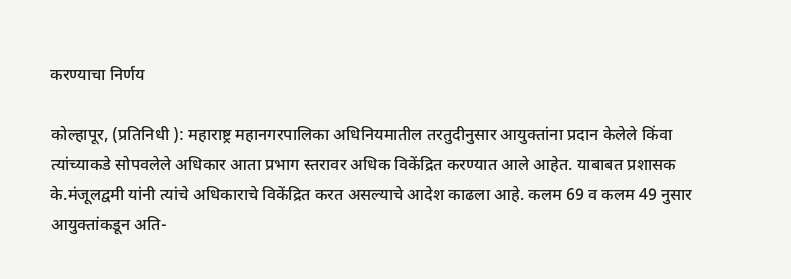करण्याचा निर्णय

कोल्हापूर, (प्रतिनिधी ): महाराष्ट्र महानगरपालिका अधिनियमातील तरतुदीनुसार आयुक्तांना प्रदान केलेले किंवा त्यांच्याकडे सोपवलेले अधिकार आता प्रभाग स्तरावर अधिक विकेंद्रित करण्यात आले आहेत. याबाबत प्रशासक के.मंजूलद्वमी यांनी त्यांचे अधिकाराचे विकेंद्रित करत असल्याचे आदेश काढला आहे. कलम 69 व कलम 49 नुसार आयुक्तांकडून अति-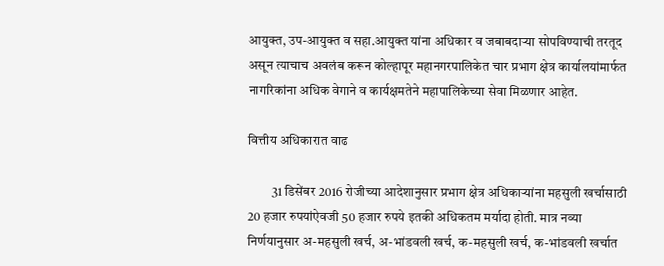आयुक्त, उप-आयुक्त व सहा.आयुक्त यांना अधिकार व जबाबदाऱ्या सोपविण्याची तरतूद असून त्याचाच अवलंब करून कोल्हापूर महानगरपालिकेत चार प्रभाग क्षेत्र कार्यालयांमार्फत नागरिकांना अधिक वेगाने व कार्यक्षमतेने महापालिकेच्या सेवा मिळणार आहेत.

वित्तीय अधिकारात वाढ

         31 डिसेंबर 2016 रोजीच्या आदेशानुसार प्रभाग क्षेत्र अधिकाऱ्यांना महसुली खर्चासाठी 20 हजार रुपयांऐवजी 50 हजार रुपये इतकी अधिकतम मर्यादा होती. मात्र नव्या निर्णयानुसार अ-महसुली खर्च, अ-भांडवली खर्च, क-महसुली खर्च, क-भांडवली खर्चात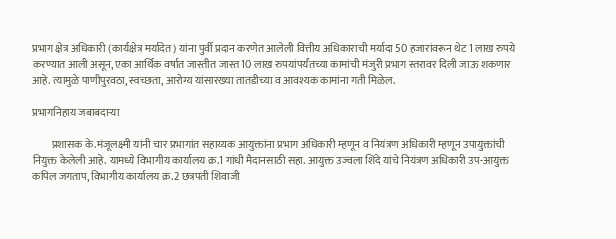प्रभाग क्षेत्र अधिकारी (कार्यक्षेत्र मर्यादेत) यांना पुर्वी प्रदान करणेत आलेली वित्तीय अधिकाराची मर्यादा 50 हजारांवरून थेट 1 लाख रुपये करण्यात आली असून, एका आर्थिक वर्षात जास्तीत जास्त 10 लाख रुपयांपर्यंतच्या कामांची मंजुरी प्रभाग स्तरावर दिली जाऊ शकणार आहे. त्यामुळे पाणीपुरवठा, स्वच्छता, आरोग्य यांसारख्या तातडीच्या व आवश्यक कामांना गती मिळेल.

प्रभागनिहाय जबाबदाऱ्या

         प्रशासक के.मंजूलक्ष्मी यांनी चार प्रभागांत सहाय्यक आयुक्तांना प्रभाग अधिकारी म्हणून व नियंत्रण अधिकारी म्हणून उपायुक्तांची नियुक्त केलेली आहे. यामध्ये विभागीय कार्यालय क्र.1 गांधी मैदानसाठी सहा. आयुक्त उज्वला शिंदे यांचे नियंत्रण अधिकारी उप-आयुक्त कपिल जगताप, विभागीय कार्यालय क्र.2 छत्रपती शिवाजी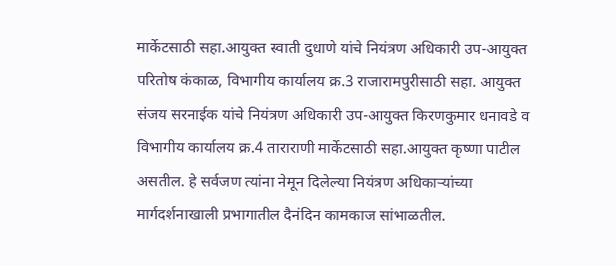मार्केटसाठी सहा.आयुक्त स्वाती दुधाणे यांचे नियंत्रण अधिकारी उप-आयुक्त परितोष कंकाळ, विभागीय कार्यालय क्र.3 राजारामपुरीसाठी सहा. आयुक्त संजय सरनाईक यांचे नियंत्रण अधिकारी उप-आयुक्त किरणकुमार धनावडे व विभागीय कार्यालय क्र.4 ताराराणी मार्केटसाठी सहा.आयुक्त कृष्णा पाटील असतील. हे सर्वजण त्यांना नेमून दिलेल्या नियंत्रण अधिकाऱ्यांच्या मार्गदर्शनाखाली प्रभागातील दैनंदिन कामकाज सांभाळतील.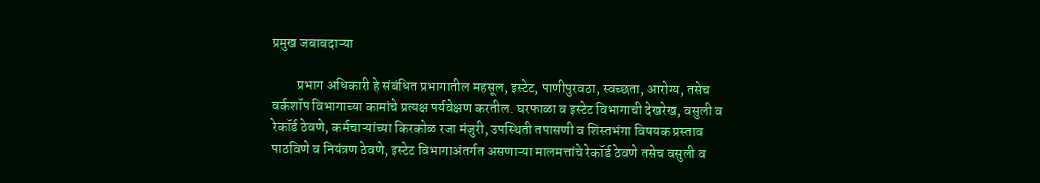प्रमुख जबाबदाऱ्या

         प्रभाग अधिकारी हे संबंधित प्रभागातील महसूल, इस्टेट, पाणीपुरवठा, स्वच्छता, आरोग्य, तसेच वर्कशॉप विभागाच्या कामांचे प्रत्यक्ष पर्यवेक्षण करतील. घरफाळा व इस्टेट विभागाची देखरेख, वसुली व रेकॉर्ड ठेवणे, कर्मचाऱ्यांच्या किरकोळ रजा मंजुरी, उपस्थिती तपासणी व शिस्तभंगा विषयक प्रस्ताव पाठविणे व नियंत्रण ठेवणे, इस्टेट विभागाअंतर्गत असणाऱ्या मालमत्तांचे रेकॉर्ड ठेवणे तसेच वसुली व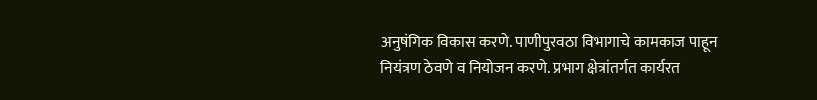अनुषंगिक विकास करणे. पाणीपुरवठा विभागाचे कामकाज पाहून नियंत्रण ठेवणे व नियोजन करणे. प्रभाग क्षेत्रांतर्गत कार्यरत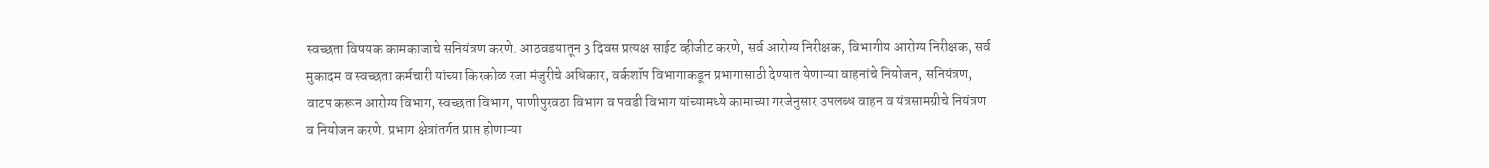स्वच्छता विषयक कामकाजाचे सनियंत्रण करणे. आठवडयातून 3 दिवस प्रत्यक्ष साईट व्हीजीट करणे, सर्व आरोग्य निरीक्षक, विभागीय आरोग्य निरीक्षक, सर्व मुकादम व स्वच्छता कर्मचारी यांच्या किरकोळ रजा मंजुरीचे अधिकार, वर्कशॉप विभागाकडून प्रभागासाठी देण्यात येणाऱ्या वाहनांचे नियोजन, सनियंत्रण, वाटप करून आरोग्य विभाग, स्वच्छता विभाग, पाणीपुरवठा विभाग व पवडी विभाग यांच्यामध्ये कामाच्या गरजेनुसार उपलब्ध वाहन व यंत्रसामग्रीचे नियंत्रण व नियोजन करणे. प्रभाग क्षेत्रांतर्गत प्राप्त होणाऱ्या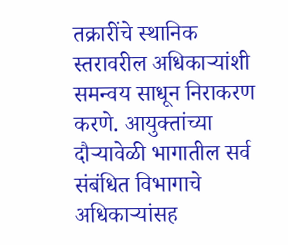तक्रारींचे स्थानिक स्तरावरील अधिकाऱ्यांशी समन्वय साधून निराकरण करणे. आयुक्तांच्या दौऱ्यावेळी भागातील सर्व संबंधित विभागाचे अधिकाऱ्यांसह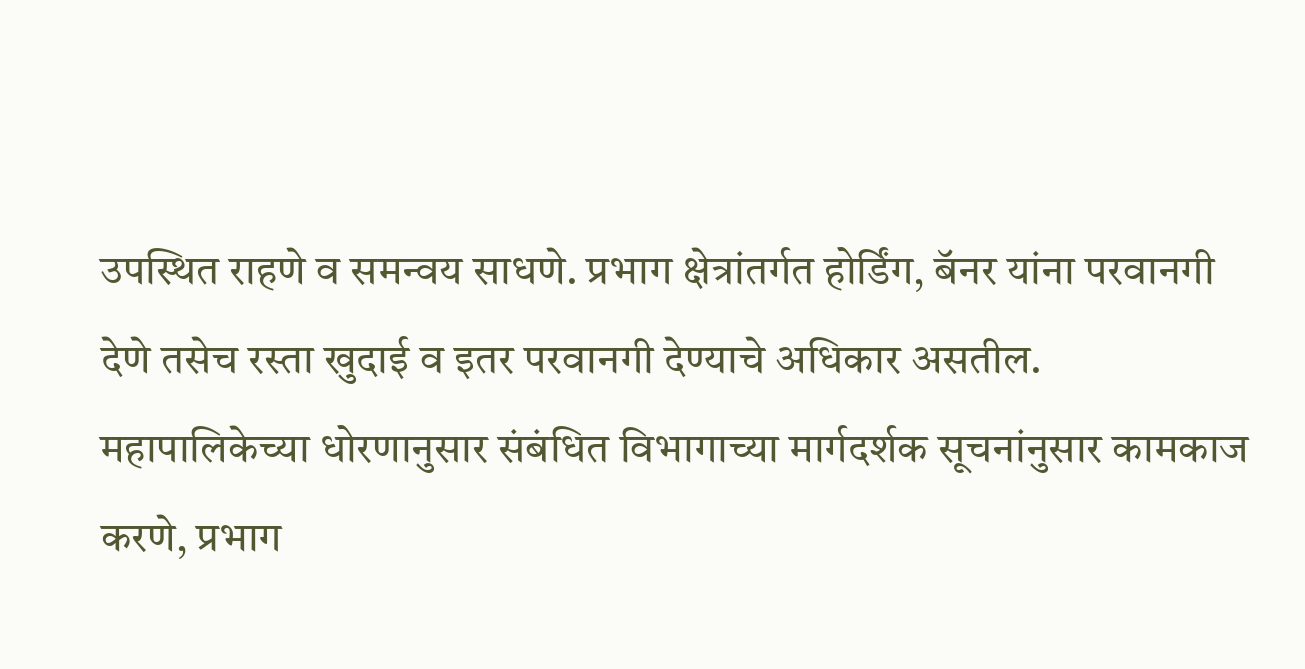उपस्थित राहणे व समन्वय साधणे. प्रभाग क्षेत्रांतर्गत होर्डिंग, बॅनर यांना परवानगी देणे तसेच रस्ता खुदाई व इतर परवानगी देण्याचे अधिकार असतील. महापालिकेच्या धोरणानुसार संबंधित विभागाच्या मार्गदर्शक सूचनांनुसार कामकाज करणे, प्रभाग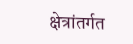क्षेत्रांतर्गत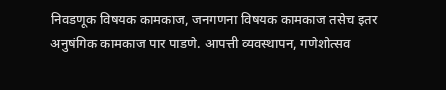निवडणूक विषयक कामकाज, जनगणना विषयक कामकाज तसेच इतर अनुषंगिक कामकाज पार पाडणे. आपत्ती व्यवस्थापन, गणेशोत्सव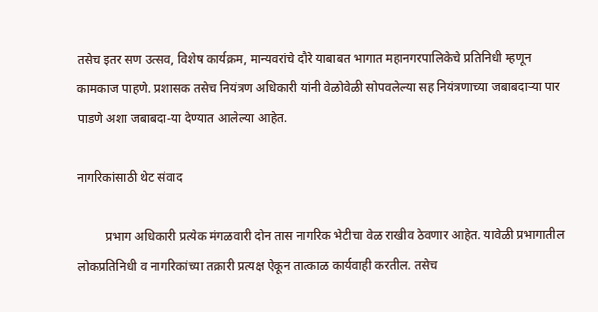तसेच इतर सण उत्सव, विशेष कार्यक्रम, मान्यवरांचे दौरे याबाबत भागात महानगरपालिकेचे प्रतिनिधी म्हणून कामकाज पाहणे. प्रशासक तसेच नियंत्रण अधिकारी यांनी वेळोवेळी सोपवलेल्या सह नियंत्रणाच्या जबाबदाऱ्या पार पाडणे अशा जबाबदा-या देण्यात आलेल्या आहेत.

नागरिकांसाठी थेट संवाद

         प्रभाग अधिकारी प्रत्येक मंगळवारी दोन तास नागरिक भेटीचा वेळ राखीव ठेवणार आहेत. यावेळी प्रभागातील लोकप्रतिनिधी व नागरिकांच्या तक्रारी प्रत्यक्ष ऐकून तात्काळ कार्यवाही करतील. तसेच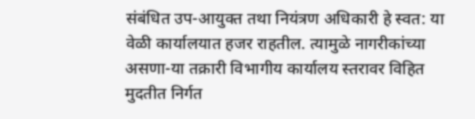संबंधित उप-आयुक्त तथा नियंत्रण अधिकारी हे स्वत: या वेळी कार्यालयात हजर राहतील. त्यामुळे नागरीकांच्या असणा-या तक्रारी विभागीय कार्यालय स्तरावर विहित मुदतीत निर्गत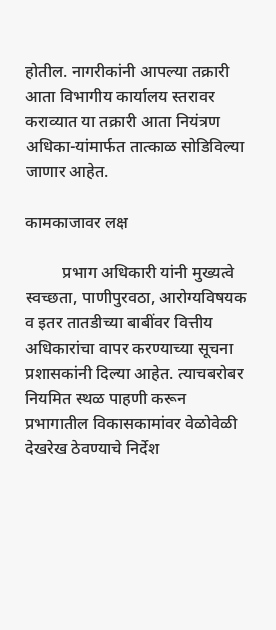होतील. नागरीकांनी आपल्या तक्रारी आता विभागीय कार्यालय स्तरावर कराव्यात या तक्रारी आता नियंत्रण अधिका-यांमार्फत तात्काळ सोडिविल्या जाणार आहेत.

कामकाजावर लक्ष

         प्रभाग अधिकारी यांनी मुख्यत्वे स्वच्छता, पाणीपुरवठा, आरोग्यविषयक व इतर तातडीच्या बाबींवर वित्तीय अधिकारांचा वापर करण्याच्या सूचना प्रशासकांनी दिल्या आहेत. त्याचबरोबर नियमित स्थळ पाहणी करून प्रभागातील विकासकामांवर वेळोवेळी देखरेख ठेवण्याचे निर्देश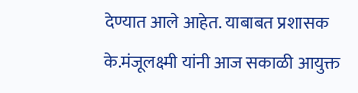देण्यात आले आहेत. याबाबत प्रशासक के.मंजूलक्ष्मी यांनी आज सकाळी आयुक्त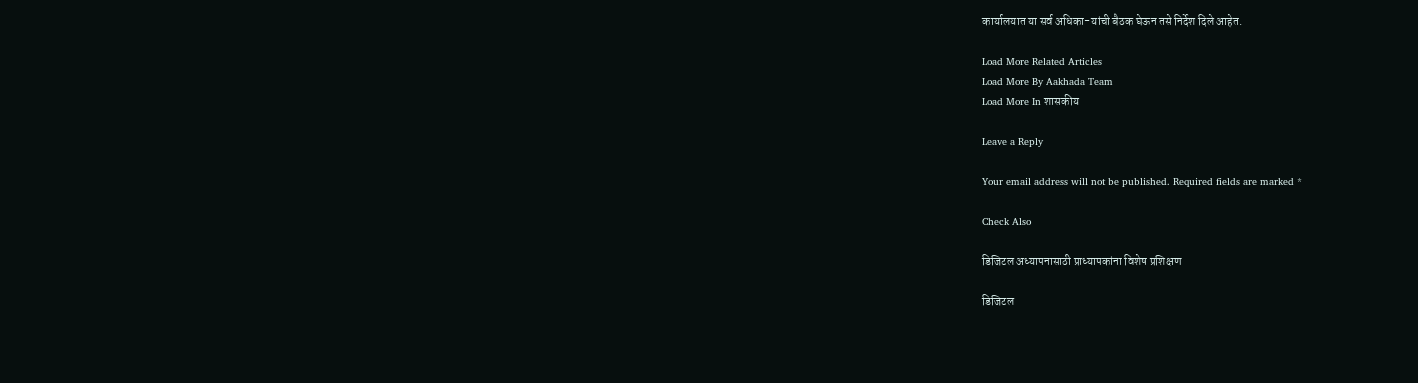कार्यालयात या सर्व अधिका-यांची बैठक घेऊन तसे निर्देश दिले आहेत.

Load More Related Articles
Load More By Aakhada Team
Load More In शासकीय

Leave a Reply

Your email address will not be published. Required fields are marked *

Check Also

डिजिटल अध्यापनासाठी प्राध्यापकांना विशेष प्रशिक्षण

डिजिटल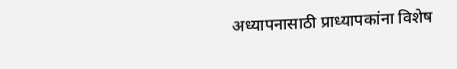अध्यापनासाठी प्राध्यापकांना विशेष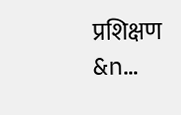प्रशिक्षण        &n…